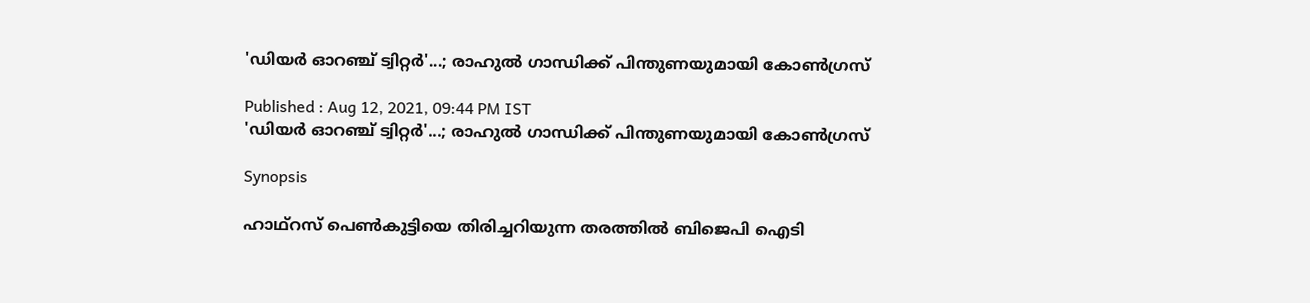'ഡിയര്‍ ഓറഞ്ച് ട്വിറ്റര്‍'...; രാഹുല്‍ ഗാന്ധിക്ക് പിന്തുണയുമായി കോണ്‍ഗ്രസ്

Published : Aug 12, 2021, 09:44 PM IST
'ഡിയര്‍ ഓറഞ്ച് ട്വിറ്റര്‍'...; രാഹുല്‍ ഗാന്ധിക്ക് പിന്തുണയുമായി കോണ്‍ഗ്രസ്

Synopsis

ഹാഥ്‌റസ് പെണ്‍കുട്ടിയെ തിരിച്ചറിയുന്ന തരത്തില്‍ ബിജെപി ഐടി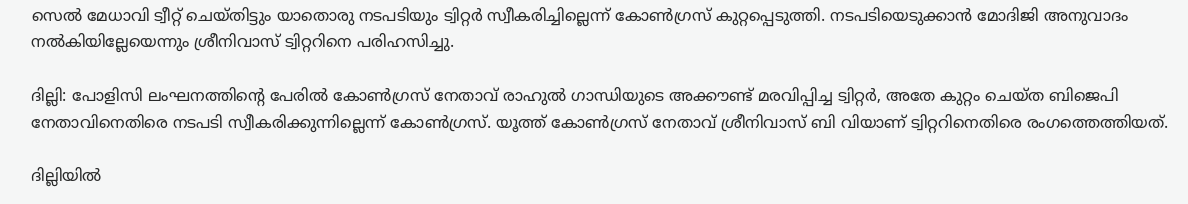സെല്‍ മേധാവി ട്വീറ്റ് ചെയ്തിട്ടും യാതൊരു നടപടിയും ട്വിറ്റര്‍ സ്വീകരിച്ചില്ലെന്ന് കോണ്‍ഗ്രസ് കുറ്റപ്പെടുത്തി. നടപടിയെടുക്കാന്‍ മോദിജി അനുവാദം നല്‍കിയില്ലേയെന്നും ശ്രീനിവാസ് ട്വിറ്ററിനെ പരിഹസിച്ചു.

ദില്ലി: പോളിസി ലംഘനത്തിന്റെ പേരില്‍ കോണ്‍ഗ്രസ് നേതാവ് രാഹുല്‍ ഗാന്ധിയുടെ അക്കൗണ്ട് മരവിപ്പിച്ച ട്വിറ്റര്‍, അതേ കുറ്റം ചെയ്ത ബിജെപി നേതാവിനെതിരെ നടപടി സ്വീകരിക്കുന്നില്ലെന്ന് കോണ്‍ഗ്രസ്. യൂത്ത് കോണ്‍ഗ്രസ് നേതാവ് ശ്രീനിവാസ് ബി വിയാണ് ട്വിറ്ററിനെതിരെ രംഗത്തെത്തിയത്.

ദില്ലിയില്‍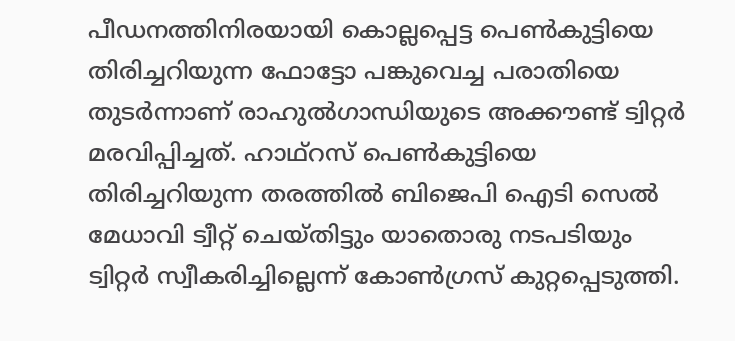പീഡനത്തിനിരയായി കൊല്ലപ്പെട്ട പെണ്‍കുട്ടിയെ തിരിച്ചറിയുന്ന ഫോട്ടോ പങ്കുവെച്ച പരാതിയെ തുടര്‍ന്നാണ് രാഹുല്‍ഗാന്ധിയുടെ അക്കൗണ്ട് ട്വിറ്റര്‍ മരവിപ്പിച്ചത്. ഹാഥ്‌റസ് പെണ്‍കുട്ടിയെ തിരിച്ചറിയുന്ന തരത്തില്‍ ബിജെപി ഐടി സെല്‍ മേധാവി ട്വീറ്റ് ചെയ്തിട്ടും യാതൊരു നടപടിയും ട്വിറ്റര്‍ സ്വീകരിച്ചില്ലെന്ന് കോണ്‍ഗ്രസ് കുറ്റപ്പെടുത്തി.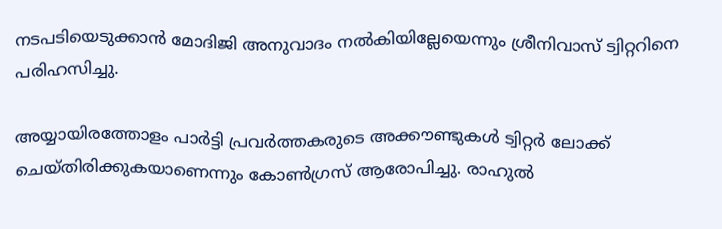നടപടിയെടുക്കാന്‍ മോദിജി അനുവാദം നല്‍കിയില്ലേയെന്നും ശ്രീനിവാസ് ട്വിറ്ററിനെ പരിഹസിച്ചു.

അയ്യായിരത്തോളം പാര്‍ട്ടി പ്രവര്‍ത്തകരുടെ അക്കൗണ്ടുകള്‍ ട്വിറ്റര്‍ ലോക്ക് ചെയ്തിരിക്കുകയാണെന്നും കോണ്‍ഗ്രസ് ആരോപിച്ചു. രാഹുല്‍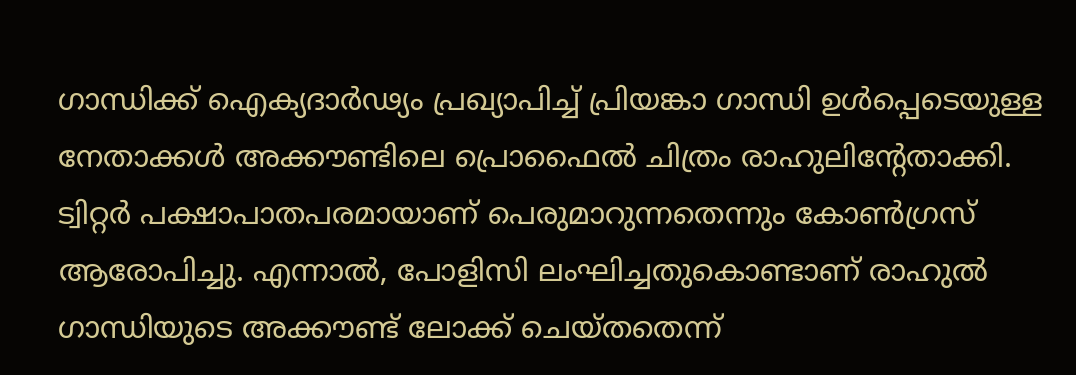ഗാന്ധിക്ക് ഐക്യദാര്‍ഢ്യം പ്രഖ്യാപിച്ച് പ്രിയങ്കാ ഗാന്ധി ഉള്‍പ്പെടെയുള്ള നേതാക്കള്‍ അക്കൗണ്ടിലെ പ്രൊഫൈല്‍ ചിത്രം രാഹുലിന്റേതാക്കി. ട്വിറ്റര്‍ പക്ഷാപാതപരമായാണ് പെരുമാറുന്നതെന്നും കോണ്‍ഗ്രസ് ആരോപിച്ചു. എന്നാല്‍, പോളിസി ലംഘിച്ചതുകൊണ്ടാണ് രാഹുല്‍ ഗാന്ധിയുടെ അക്കൗണ്ട് ലോക്ക് ചെയ്തതെന്ന്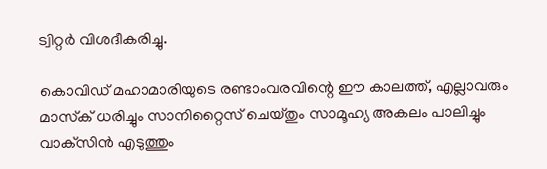ട്വിറ്റര്‍ വിശദീകരിച്ചു.

കൊവിഡ് മഹാമാരിയുടെ രണ്ടാംവരവിന്റെ ഈ കാലത്ത്, എല്ലാവരും മാസ്‌ക് ധരിച്ചും സാനിറ്റൈസ് ചെയ്തും സാമൂഹ്യ അകലം പാലിച്ചും വാക്‌സിന്‍ എടുത്തും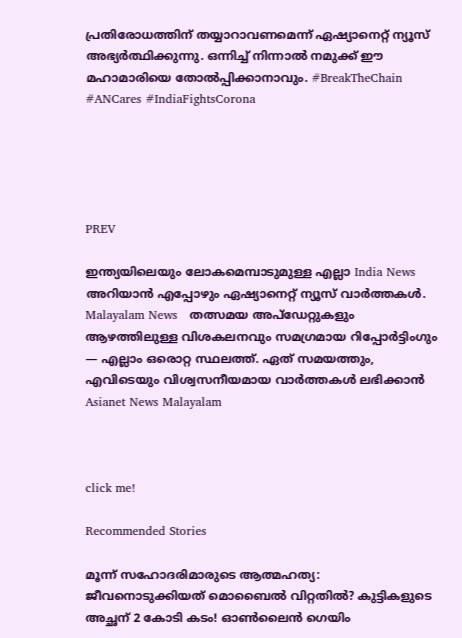പ്രതിരോധത്തിന് തയ്യാറാവണമെന്ന് ഏഷ്യാനെറ്റ് ന്യൂസ് അഭ്യര്‍ത്ഥിക്കുന്നു. ഒന്നിച്ച് നിന്നാല്‍ നമുക്ക് ഈ മഹാമാരിയെ തോല്‍പ്പിക്കാനാവും. #BreakTheChain #ANCares #IndiaFightsCorona





PREV

ഇന്ത്യയിലെയും ലോകമെമ്പാടുമുള്ള എല്ലാ India News അറിയാൻ എപ്പോഴും ഏഷ്യാനെറ്റ് ന്യൂസ് വാർത്തകൾ. Malayalam News   തത്സമയ അപ്‌ഡേറ്റുകളും ആഴത്തിലുള്ള വിശകലനവും സമഗ്രമായ റിപ്പോർട്ടിംഗും — എല്ലാം ഒരൊറ്റ സ്ഥലത്ത്. ഏത് സമയത്തും, എവിടെയും വിശ്വസനീയമായ വാർത്തകൾ ലഭിക്കാൻ Asianet News Malayalam



click me!

Recommended Stories

മൂന്ന് സഹോദരിമാരുടെ ആത്മഹത്യ: ജീവനൊടുക്കിയത് മൊബൈൽ വിറ്റതിൽ? കുട്ടികളുടെ അച്ഛന് 2 കോടി കടം! ഓൺലൈൻ ഗെയിം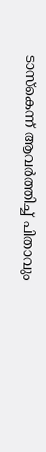ടാസ്കെന്ന് ആവർത്തിച്ച് പിതാവും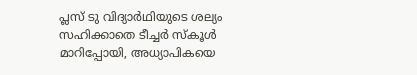പ്ലസ് ടു വിദ്യാർഥിയുടെ ശല്യം സഹിക്കാതെ ടീച്ചർ സ്കൂൾ മാറിപ്പോയി, അധ്യാപികയെ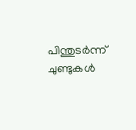പിന്തുടർന്ന് ചുണ്ടുകൾ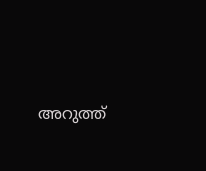അറുത്ത്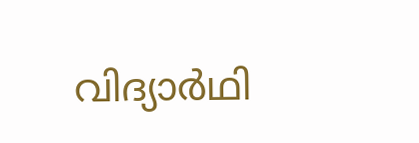വിദ്യാർഥി